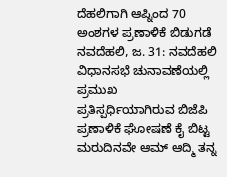ದೆಹಲಿಗಾಗಿ ಆಪ್ನಿಂದ 70 ಅಂಶಗಳ ಪ್ರಣಾಳಿಕೆ ಬಿಡುಗಡೆ
ನವದೆಹಲಿ, ಜ. 31: ನವದೆಹಲಿ ವಿಧಾನಸಭೆ ಚುನಾವಣೆಯಲ್ಲಿ ಪ್ರಮುಖ ಪ್ರತಿಸ್ಪರ್ಧಿಯಾಗಿರುವ ಬಿಜೆಪಿ ಪ್ರಣಾಳಿಕೆ ಘೋಷಣೆ ಕೈ ಬಿಟ್ಟ ಮರುದಿನವೇ ಆಮ್ ಆದ್ಮಿ ತನ್ನ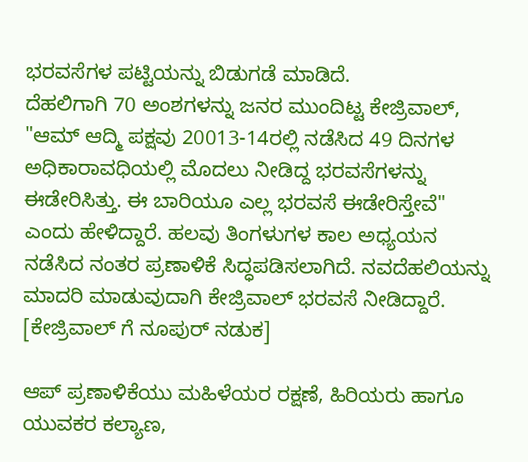ಭರವಸೆಗಳ ಪಟ್ಟಿಯನ್ನು ಬಿಡುಗಡೆ ಮಾಡಿದೆ.
ದೆಹಲಿಗಾಗಿ 70 ಅಂಶಗಳನ್ನು ಜನರ ಮುಂದಿಟ್ಟ ಕೇಜ್ರಿವಾಲ್, "ಆಮ್ ಆದ್ಮಿ ಪಕ್ಷವು 20013-14ರಲ್ಲಿ ನಡೆಸಿದ 49 ದಿನಗಳ ಅಧಿಕಾರಾವಧಿಯಲ್ಲಿ ಮೊದಲು ನೀಡಿದ್ದ ಭರವಸೆಗಳನ್ನು ಈಡೇರಿಸಿತ್ತು. ಈ ಬಾರಿಯೂ ಎಲ್ಲ ಭರವಸೆ ಈಡೇರಿಸ್ತೇವೆ" ಎಂದು ಹೇಳಿದ್ದಾರೆ. ಹಲವು ತಿಂಗಳುಗಳ ಕಾಲ ಅಧ್ಯಯನ ನಡೆಸಿದ ನಂತರ ಪ್ರಣಾಳಿಕೆ ಸಿದ್ಧಪಡಿಸಲಾಗಿದೆ. ನವದೆಹಲಿಯನ್ನು ಮಾದರಿ ಮಾಡುವುದಾಗಿ ಕೇಜ್ರಿವಾಲ್ ಭರವಸೆ ನೀಡಿದ್ದಾರೆ. [ಕೇಜ್ರಿವಾಲ್ ಗೆ ನೂಪುರ್ ನಡುಕ]

ಆಪ್ ಪ್ರಣಾಳಿಕೆಯು ಮಹಿಳೆಯರ ರಕ್ಷಣೆ, ಹಿರಿಯರು ಹಾಗೂ ಯುವಕರ ಕಲ್ಯಾಣ,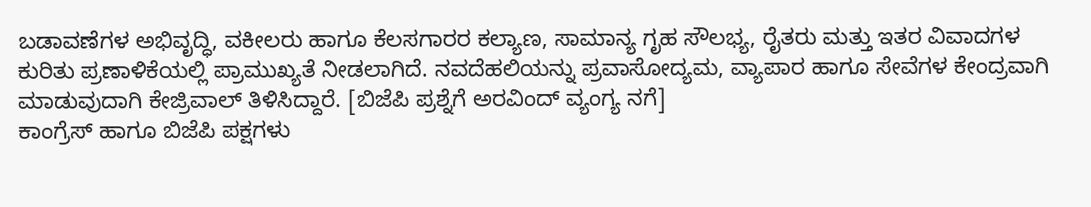ಬಡಾವಣೆಗಳ ಅಭಿವೃದ್ಧಿ, ವಕೀಲರು ಹಾಗೂ ಕೆಲಸಗಾರರ ಕಲ್ಯಾಣ, ಸಾಮಾನ್ಯ ಗೃಹ ಸೌಲಭ್ಯ, ರೈತರು ಮತ್ತು ಇತರ ವಿವಾದಗಳ ಕುರಿತು ಪ್ರಣಾಳಿಕೆಯಲ್ಲಿ ಪ್ರಾಮುಖ್ಯತೆ ನೀಡಲಾಗಿದೆ. ನವದೆಹಲಿಯನ್ನು ಪ್ರವಾಸೋದ್ಯಮ, ವ್ಯಾಪಾರ ಹಾಗೂ ಸೇವೆಗಳ ಕೇಂದ್ರವಾಗಿ ಮಾಡುವುದಾಗಿ ಕೇಜ್ರಿವಾಲ್ ತಿಳಿಸಿದ್ದಾರೆ. [ಬಿಜೆಪಿ ಪ್ರಶ್ನೆಗೆ ಅರವಿಂದ್ ವ್ಯಂಗ್ಯ ನಗೆ]
ಕಾಂಗ್ರೆಸ್ ಹಾಗೂ ಬಿಜೆಪಿ ಪಕ್ಷಗಳು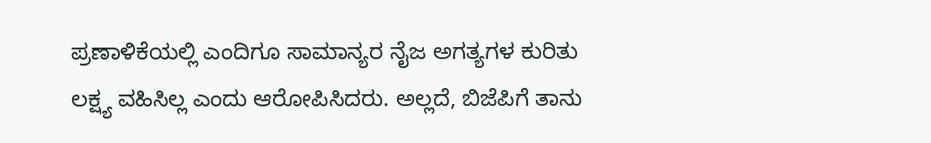ಪ್ರಣಾಳಿಕೆಯಲ್ಲಿ ಎಂದಿಗೂ ಸಾಮಾನ್ಯರ ನೈಜ ಅಗತ್ಯಗಳ ಕುರಿತು ಲಕ್ಷ್ಯ ವಹಿಸಿಲ್ಲ ಎಂದು ಆರೋಪಿಸಿದರು. ಅಲ್ಲದೆ, ಬಿಜೆಪಿಗೆ ತಾನು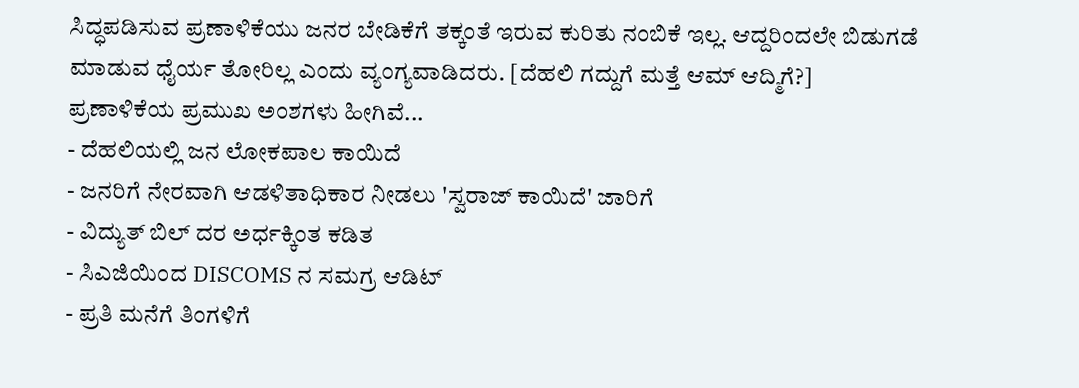ಸಿದ್ಧಪಡಿಸುವ ಪ್ರಣಾಳಿಕೆಯು ಜನರ ಬೇಡಿಕೆಗೆ ತಕ್ಕಂತೆ ಇರುವ ಕುರಿತು ನಂಬಿಕೆ ಇಲ್ಲ. ಆದ್ದರಿಂದಲೇ ಬಿಡುಗಡೆ ಮಾಡುವ ಧೈರ್ಯ ತೋರಿಲ್ಲ ಎಂದು ವ್ಯಂಗ್ಯವಾಡಿದರು. [ದೆಹಲಿ ಗದ್ದುಗೆ ಮತ್ತೆ ಆಮ್ ಆದ್ಮಿಗೆ?]
ಪ್ರಣಾಳಿಕೆಯ ಪ್ರಮುಖ ಅಂಶಗಳು ಹೀಗಿವೆ...
- ದೆಹಲಿಯಲ್ಲಿ ಜನ ಲೋಕಪಾಲ ಕಾಯಿದೆ
- ಜನರಿಗೆ ನೇರವಾಗಿ ಆಡಳಿತಾಧಿಕಾರ ನೀಡಲು 'ಸ್ವರಾಜ್ ಕಾಯಿದೆ' ಜಾರಿಗೆ
- ವಿದ್ಯುತ್ ಬಿಲ್ ದರ ಅರ್ಧಕ್ಕಿಂತ ಕಡಿತ
- ಸಿಎಜಿಯಿಂದ DISCOMS ನ ಸಮಗ್ರ ಆಡಿಟ್
- ಪ್ರತಿ ಮನೆಗೆ ತಿಂಗಳಿಗೆ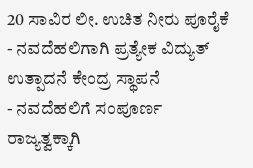20 ಸಾವಿರ ಲೀ. ಉಚಿತ ನೀರು ಪೂರೈಕೆ
- ನವದೆಹಲಿಗಾಗಿ ಪ್ರತ್ಯೇಕ ವಿದ್ಯುತ್ ಉತ್ಪಾದನೆ ಕೇಂದ್ರ ಸ್ಥಾಪನೆ
- ನವದೆಹಲಿಗೆ ಸಂಪೂರ್ಣ ರಾಜ್ಯತ್ವಕ್ಕಾಗಿ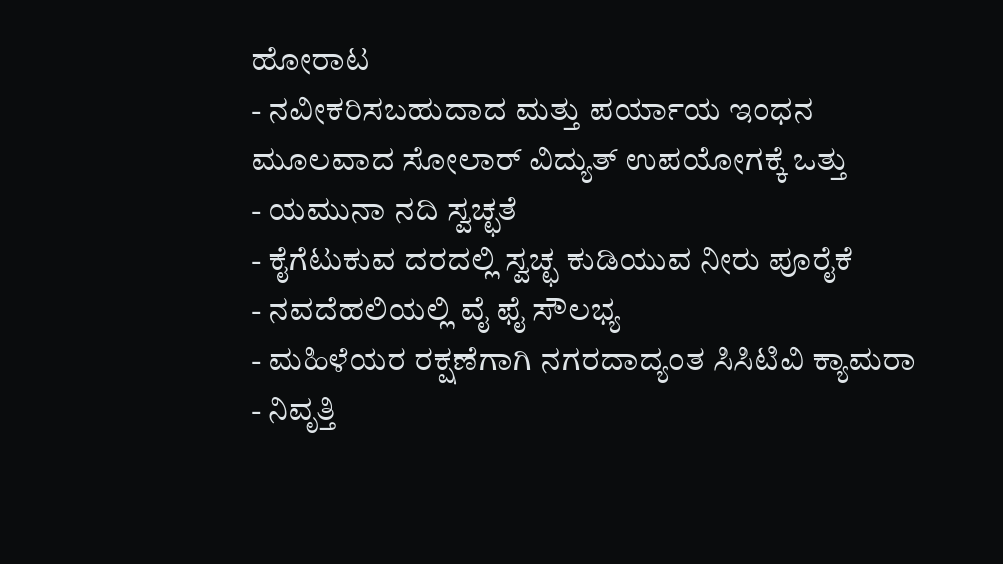ಹೋರಾಟ
- ನವೀಕರಿಸಬಹುದಾದ ಮತ್ತು ಪರ್ಯಾಯ ಇಂಧನ ಮೂಲವಾದ ಸೋಲಾರ್ ವಿದ್ಯುತ್ ಉಪಯೋಗಕ್ಕೆ ಒತ್ತು
- ಯಮುನಾ ನದಿ ಸ್ವಚ್ಛತೆ
- ಕೈಗೆಟುಕುವ ದರದಲ್ಲಿ ಸ್ವಚ್ಛ ಕುಡಿಯುವ ನೀರು ಪೂರೈಕೆ
- ನವದೆಹಲಿಯಲ್ಲಿ ವೈ ಫೈ ಸೌಲಭ್ಯ
- ಮಹಿಳೆಯರ ರಕ್ಷಣೆಗಾಗಿ ನಗರದಾದ್ಯಂತ ಸಿಸಿಟಿವಿ ಕ್ಯಾಮರಾ
- ನಿವೃತ್ತಿ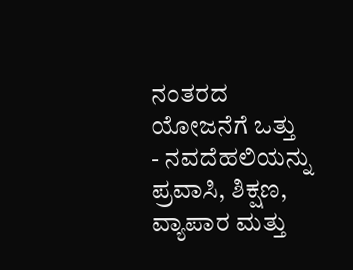ನಂತರದ ಯೋಜನೆಗೆ ಒತ್ತು
- ನವದೆಹಲಿಯನ್ನು ಪ್ರವಾಸಿ, ಶಿಕ್ಷಣ, ವ್ಯಾಪಾರ ಮತ್ತು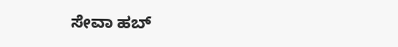ಸೇವಾ ಹಬ್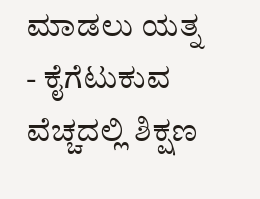ಮಾಡಲು ಯತ್ನ
- ಕೈಗೆಟುಕುವ ವೆಚ್ಚದಲ್ಲಿ ಶಿಕ್ಷಣ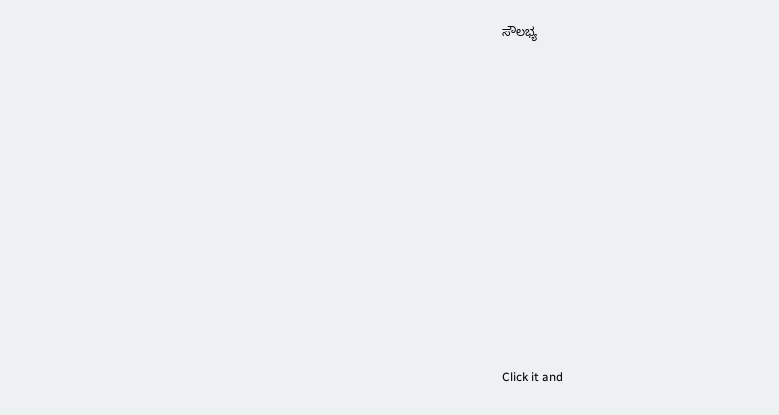ಸೌಲಭ್ಯ












Click it and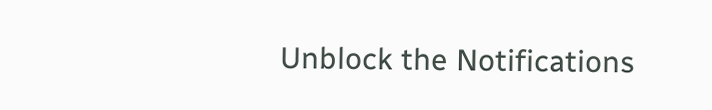Unblock the Notifications